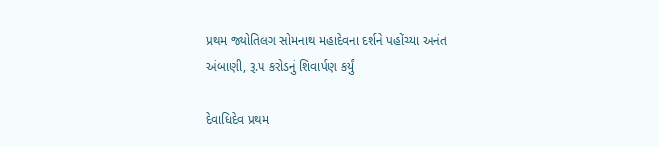પ્રથમ જ્યોતિલગ સોમનાથ મહાદેવના દર્શને પહોંચ્યા અનંત અંબાણી, રૂ.૫ કરોડનું શિવાર્પણ કર્યું

દેવાધિદેવ પ્રથમ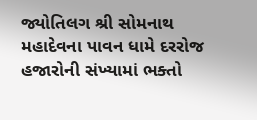જ્યોતિલગ શ્રી સોમનાથ મહાદેવના પાવન ધામે દરરોજ હજારોની સંખ્યામાં ભક્તો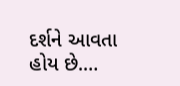દર્શને આવતા હોય છે.…